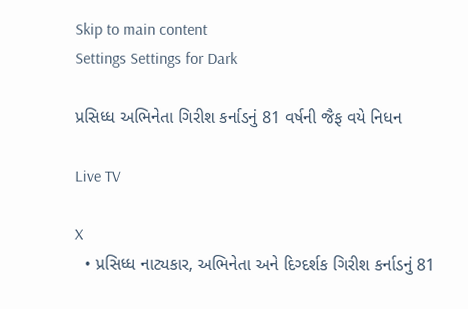Skip to main content
Settings Settings for Dark

પ્રસિધ્ધ અભિનેતા ગિરીશ કર્નાડનું 81 વર્ષની જૈફ વયે નિધન

Live TV

X
  • પ્રસિધ્ધ નાટ્યકાર, અભિનેતા અને દિગ્દર્શક ગિરીશ કર્નાડનું 81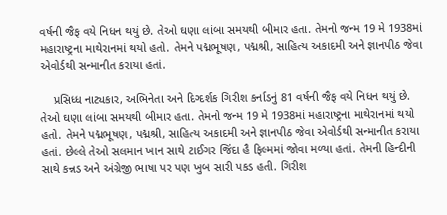વર્ષની જૈફ વયે નિધન થયું છે. તેઓ ઘણા લાંબા સમયથી બીમાર હતા. તેમનો જન્મ 19 મે 1938માં મહારાષ્ટ્રના માથેરાનમાં થયો હતો. તેમને પદ્મભૂષણ, પદ્મશ્રી, સાહિત્ય અકાદમી અને જ્ઞાનપીઠ જેવા એવોર્ડથી સન્માનીત કરાયા હતાં.

    પ્રસિધ્ધ નાટ્યકાર, અભિનેતા અને દિગ્દર્શક ગિરીશ કર્નાડનું 81 વર્ષની જૈફ વયે નિધન થયું છે. તેઓ ઘણા લાંબા સમયથી બીમાર હતા. તેમનો જન્મ 19 મે 1938માં મહારાષ્ટ્રના માથેરાનમાં થયો હતો. તેમને પદ્મભૂષણ, પદ્મશ્રી, સાહિત્ય અકાદમી અને જ્ઞાનપીઠ જેવા એવોર્ડથી સન્માનીત કરાયા હતાં. છેલ્લે તેઓ સલમાન ખાન સાથે ટાઈગર જિંદા હૈ ફિલ્મમાં જોવા મળ્યા હતાં. તેમની હિન્દીની સાથે કન્નડ અને અંગ્રેજી ભાષા પર પણ ખુબ સારી પકડ હતી. ગિરીશ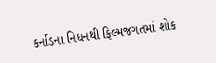કર્નાડના નિધનથી ફિલ્મજગતમાં શોક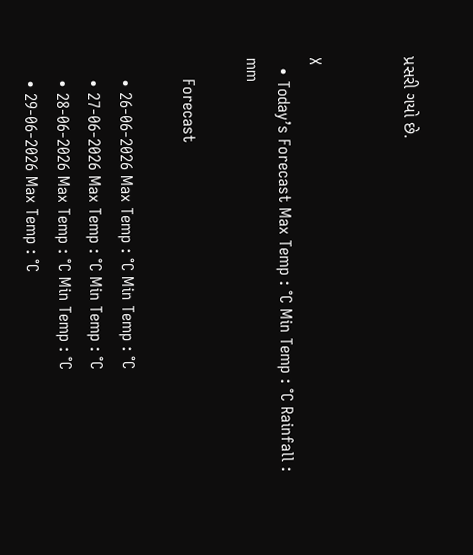પ્રસરી ગયો છે.


X
  • Today’s Forecast Max Temp : °C Min Temp : °C Rainfall : mm

    Forecast

    • 26-06-2026 Max Temp : °C Min Temp : °C
    • 27-06-2026 Max Temp : °C Min Temp : °C
    • 28-06-2026 Max Temp : °C Min Temp : °C
    • 29-06-2026 Max Temp : °C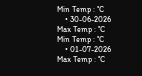Min Temp : °C
    • 30-06-2026 Max Temp : °C Min Temp : °C
    • 01-07-2026 Max Temp : °C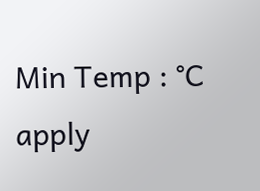Min Temp : °C
apply